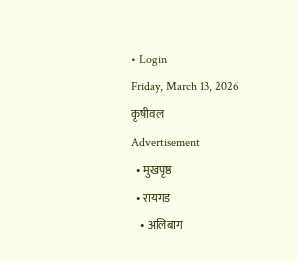• Login
Friday, March 13, 2026
कृषीवल
Advertisement
  • मुखपृष्ठ
  • रायगड
    • अलिबाग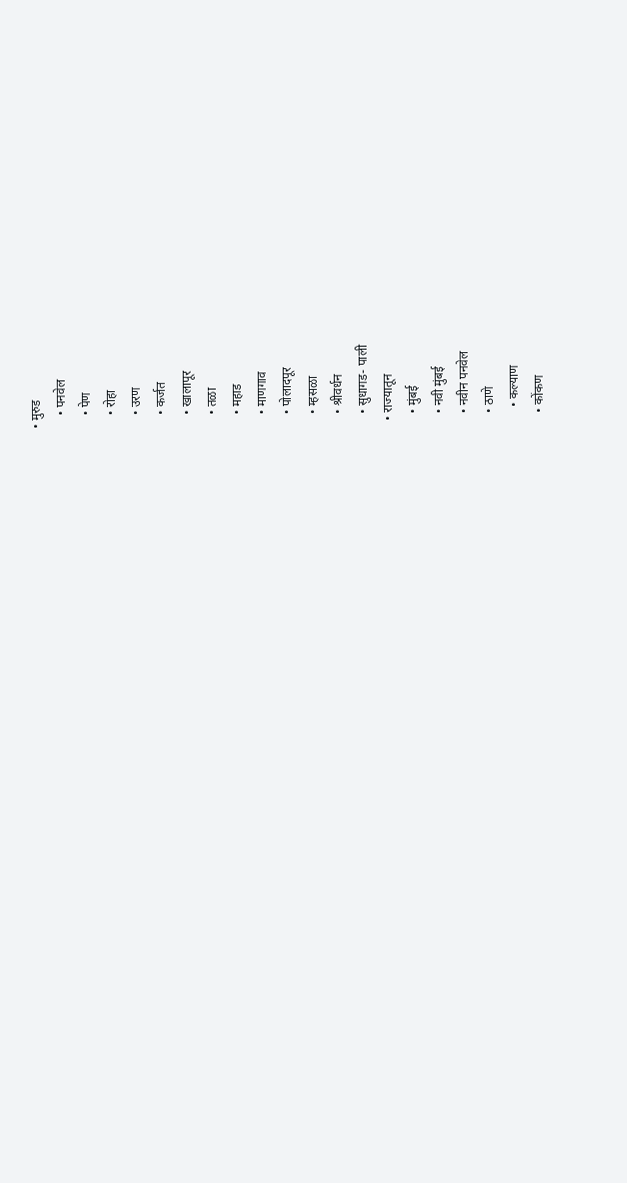• मुरुड
    • पनवेल
    • पेण
    • रोहा
    • उरण
    • कर्जत
    • खालापूर
    • तळा
    • महाड
    • माणगाव
    • पोलादपूर
    • म्हसळा
    • श्रीवर्धन
    • सुधागड- पाली
  • राज्यातून
    • मुंबई
    • नवी मुंबई
    • नवीन पनवेल
    • ठाणे
      • कल्याण
    • कोंकण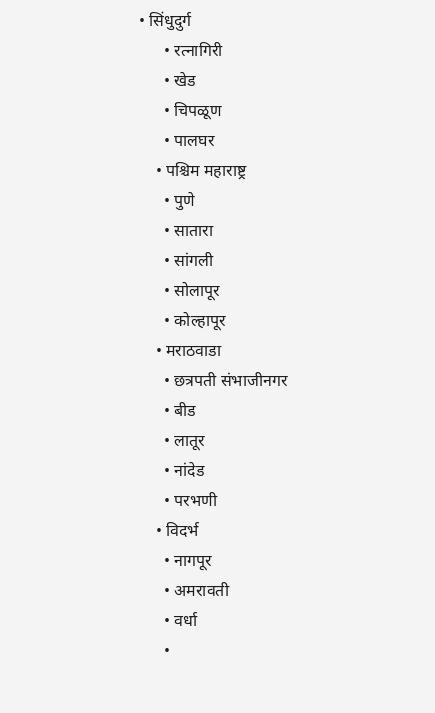• सिंधुदुर्ग
      • रत्नागिरी
      • खेड
      • चिपळूण
      • पालघर
    • पश्चिम महाराष्ट्र
      • पुणे
      • सातारा
      • सांगली
      • सोलापूर
      • कोल्हापूर
    • मराठवाडा
      • छत्रपती संभाजीनगर
      • बीड
      • लातूर
      • नांदेड
      • परभणी
    • विदर्भ
      • नागपूर
      • अमरावती
      • वर्धा
      •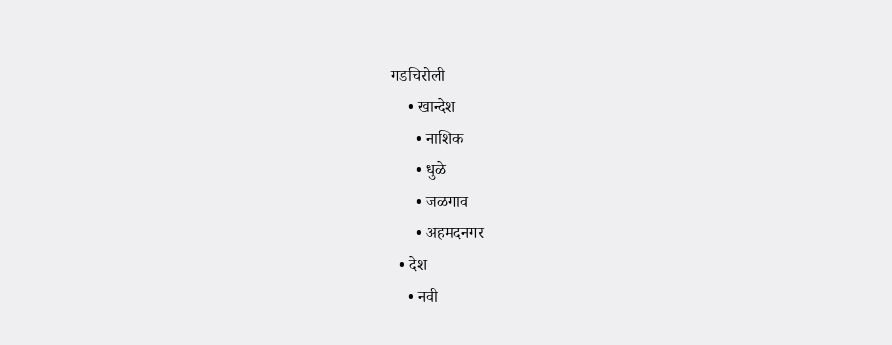गडचिरोली
    • खान्देश
      • नाशिक
      • धुळे
      • जळगाव
      • अहमदनगर
  • देश
    • नवी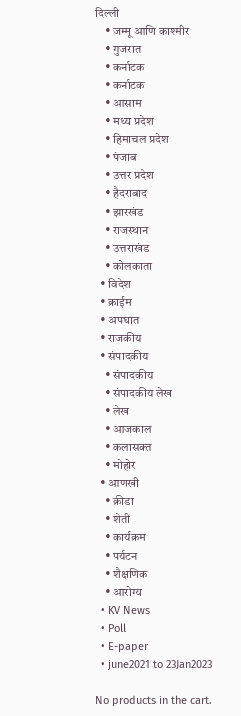दिल्ली
    • जम्मू आणि काश्मीर
    • गुजरात
    • कर्नाटक
    • कर्नाटक
    • आसाम
    • मध्य प्रदेश
    • हिमाचल प्रदेश
    • पंजाब
    • उत्तर प्रदेश
    • हैदराबाद
    • झारखंड
    • राजस्थान
    • उत्तराखंड
    • कोलकाता
  • विदेश
  • क्राईम
  • अपघात
  • राजकीय
  • संपादकीय
    • संपादकीय
    • संपादकीय लेख
    • लेख
    • आजकाल
    • कलासक्त
    • मोहोर
  • आणखी
    • क्रीडा
    • शेती
    • कार्यक्रम
    • पर्यटन
    • शैक्षणिक
    • आरोग्य
  • KV News
  • Poll
  • E-paper
  • june2021 to 23Jan2023

No products in the cart.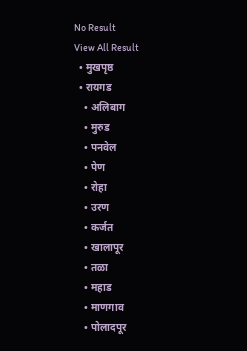No Result
View All Result
  • मुखपृष्ठ
  • रायगड
    • अलिबाग
    • मुरुड
    • पनवेल
    • पेण
    • रोहा
    • उरण
    • कर्जत
    • खालापूर
    • तळा
    • महाड
    • माणगाव
    • पोलादपूर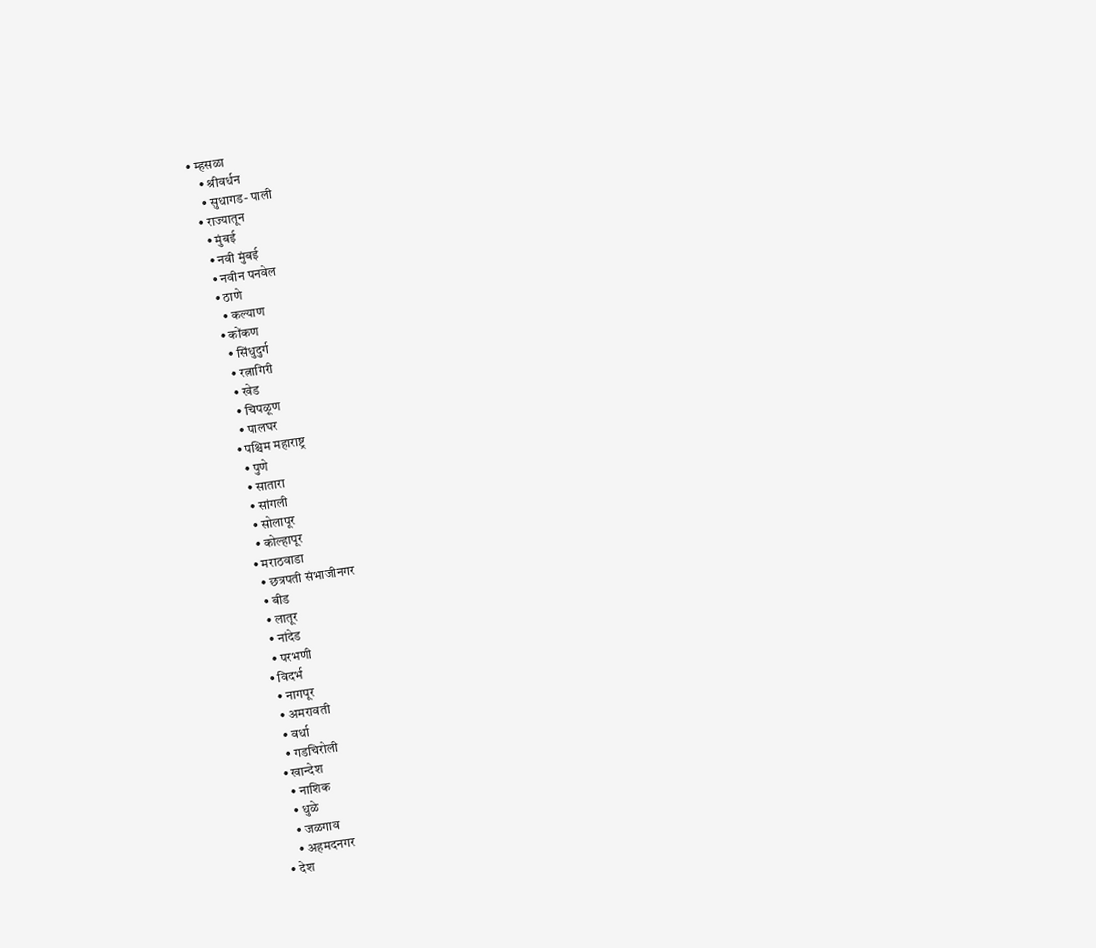• म्हसळा
    • श्रीवर्धन
    • सुधागड- पाली
  • राज्यातून
    • मुंबई
    • नवी मुंबई
    • नवीन पनवेल
    • ठाणे
      • कल्याण
    • कोंकण
      • सिंधुदुर्ग
      • रत्नागिरी
      • खेड
      • चिपळूण
      • पालघर
    • पश्चिम महाराष्ट्र
      • पुणे
      • सातारा
      • सांगली
      • सोलापूर
      • कोल्हापूर
    • मराठवाडा
      • छत्रपती संभाजीनगर
      • बीड
      • लातूर
      • नांदेड
      • परभणी
    • विदर्भ
      • नागपूर
      • अमरावती
      • वर्धा
      • गडचिरोली
    • खान्देश
      • नाशिक
      • धुळे
      • जळगाव
      • अहमदनगर
  • देश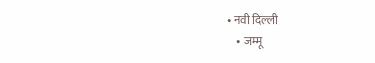• नवी दिल्ली
    • जम्मू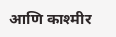आणि काश्मीर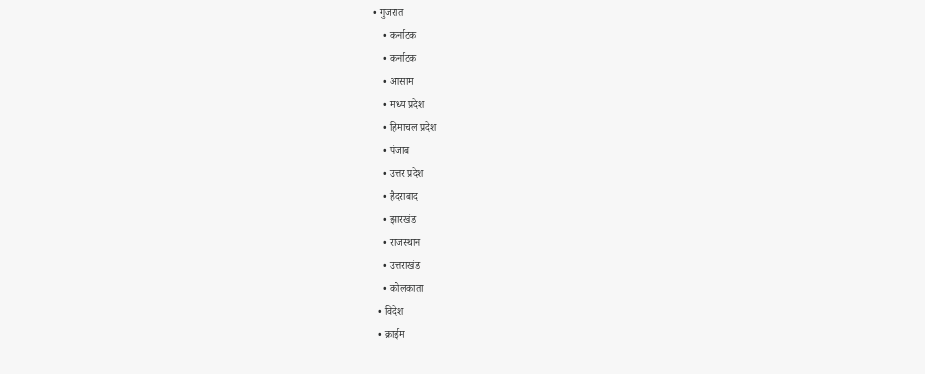• गुजरात
    • कर्नाटक
    • कर्नाटक
    • आसाम
    • मध्य प्रदेश
    • हिमाचल प्रदेश
    • पंजाब
    • उत्तर प्रदेश
    • हैदराबाद
    • झारखंड
    • राजस्थान
    • उत्तराखंड
    • कोलकाता
  • विदेश
  • क्राईम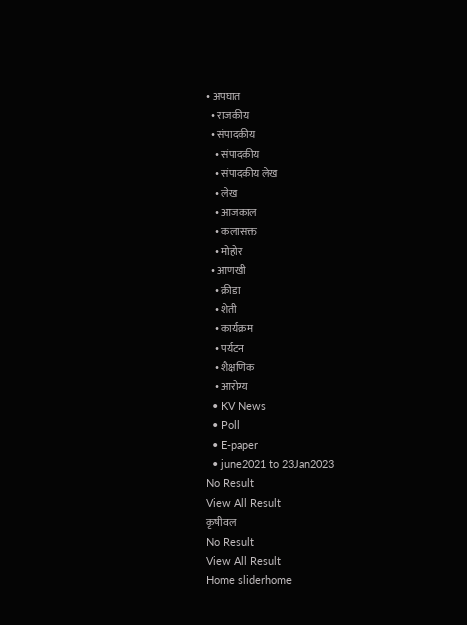• अपघात
  • राजकीय
  • संपादकीय
    • संपादकीय
    • संपादकीय लेख
    • लेख
    • आजकाल
    • कलासक्त
    • मोहोर
  • आणखी
    • क्रीडा
    • शेती
    • कार्यक्रम
    • पर्यटन
    • शैक्षणिक
    • आरोग्य
  • KV News
  • Poll
  • E-paper
  • june2021 to 23Jan2023
No Result
View All Result
कृषीवल
No Result
View All Result
Home sliderhome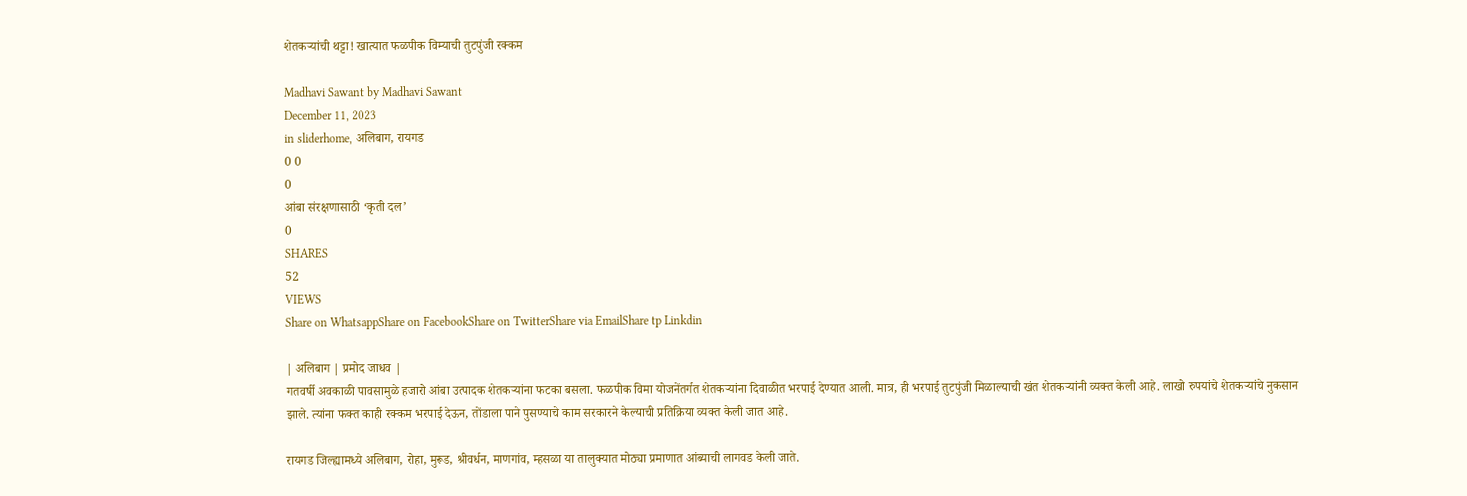शेतकऱ्यांची थट्टा! खात्यात फळपीक विम्याची तुटपुंजी रक्कम

Madhavi Sawant by Madhavi Sawant
December 11, 2023
in sliderhome, अलिबाग, रायगड
0 0
0
आंबा संरक्षणासाठी ‌‘कृती दल’
0
SHARES
52
VIEWS
Share on WhatsappShare on FacebookShare on TwitterShare via EmailShare tp Linkdin

| अलिबाग | प्रमोद जाधव |
गतवर्षी अवकाळी पावसामुळे हजारो आंबा उत्पादक शेतकऱ्यांना फटका बसला. फळपीक विमा योजनेंतर्गत शेतकऱ्यांना दिवाळीत भरपाई देण्यात आली. मात्र, ही भरपाई तुटपुंजी मिळाल्याची खंत शेतकऱ्यांनी व्यक्त केली आहे. लाखो रुपयांचे शेतकऱ्यांचे नुकसान झाले. त्यांना फक्त काही रक्कम भरपाई देऊन, तोंडाला पाने पुसण्याचे काम सरकारने केल्याची प्रतिक्रिया व्यक्त केली जात आहे.

रायगड जिल्ह्यामध्ये अलिबाग, रोहा, मुरूड, श्रीवर्धन, माणगांव, म्हसळा या तालुक्यात मोठ्या प्रमाणात आंब्याची लागवड केली जाते.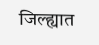जिल्ह्यात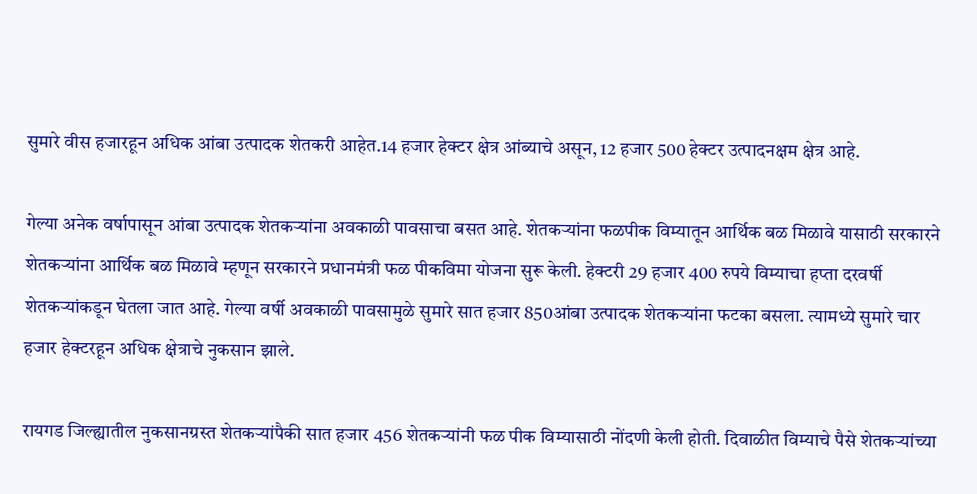सुमारे वीस हजारहून अधिक आंबा उत्पादक शेतकरी आहेत.14 हजार हेक्टर क्षेत्र आंब्याचे असून, 12 हजार 500 हेक्टर उत्पादनक्षम क्षेत्र आहे.

गेल्या अनेक वर्षापासून आंबा उत्पादक शेतकऱ्यांना अवकाळी पावसाचा बसत आहे. शेतकऱ्यांना फळपीक विम्यातून आर्थिक बळ मिळावे यासाठी सरकारने शेतकऱ्यांना आर्थिक बळ मिळावे म्हणून सरकारने प्रधानमंत्री फळ पीकविमा योजना सुरू केली. हेक्टरी 29 हजार 400 रुपये विम्याचा हप्ता दरवर्षी शेतकऱ्यांकडून घेतला जात आहे. गेल्या वर्षी अवकाळी पावसामुळे सुमारे सात हजार 850आंबा उत्पादक शेतकऱ्यांना फटका बसला. त्यामध्ये सुमारे चार हजार हेक्टरहून अधिक क्षेत्राचे नुकसान झाले.

रायगड जिल्ह्यातील नुकसानग्रस्त शेतकऱ्यांपैकी सात हजार 456 शेतकऱ्यांनी फळ पीक विम्यासाठी नोंदणी केली होती. दिवाळीत विम्याचे पैसे शेतकऱ्यांच्या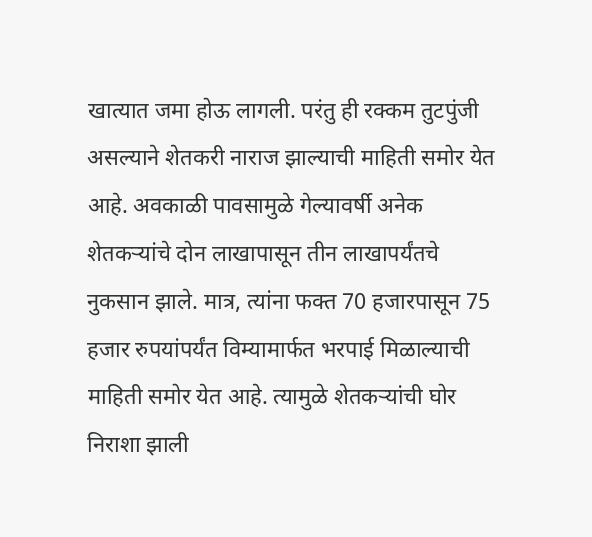खात्यात जमा होऊ लागली. परंतु ही रक्कम तुटपुंजी असल्याने शेतकरी नाराज झाल्याची माहिती समोर येत आहे. अवकाळी पावसामुळे गेल्यावर्षी अनेक शेतकऱ्यांचे दोन लाखापासून तीन लाखापर्यंतचे नुकसान झाले. मात्र, त्यांना फक्त 70 हजारपासून 75 हजार रुपयांपर्यंत विम्यामार्फत भरपाई मिळाल्याची माहिती समोर येत आहे. त्यामुळे शेतकऱ्यांची घोर निराशा झाली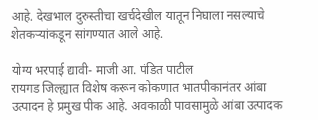आहे. देखभाल दुरुस्तीचा खर्चदेखील यातून निघाला नसल्याचे शेतकऱ्यांकडून सांगण्यात आले आहे.

योग्य भरपाई द्यावी- माजी आ. पंडित पाटील
रायगड जिल्ह्यात विशेष करून कोकणात भातपीकानंतर आंबा उत्पादन हे प्रमुख पीक आहे. अवकाळी पावसामुळे आंबा उत्पादक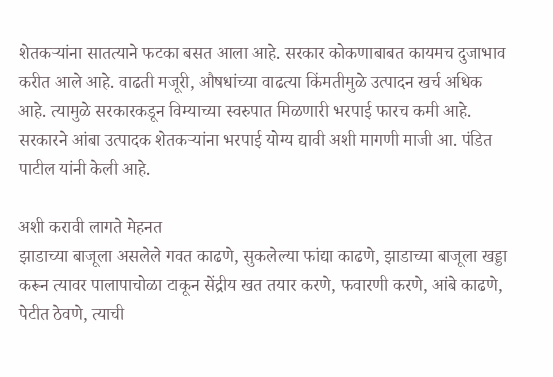शेतकऱ्यांना सातत्याने फटका बसत आला आहे. सरकार कोकणाबाबत कायमच दुजाभाव करीत आले आहे. वाढती मजूरी, औषधांच्या वाढत्या किंमतीमुळे उत्पादन खर्च अधिक आहे. त्यामुळे सरकारकडून विम्याच्या स्वरुपात मिळणारी भरपाई फारच कमी आहे. सरकारने आंबा उत्पादक शेतकऱ्यांना भरपाई योग्य द्यावी अशी मागणी माजी आ. पंडित पाटील यांनी केली आहे.

अशी करावी लागते मेहनत
झाडाच्या बाजूला असलेले गवत काढणे, सुकलेल्या फांद्या काढणे, झाडाच्या बाजूला खड्डा करून त्यावर पालापाचोळा टाकून सेंद्रीय खत तयार करणे, फवारणी करणे, आंबे काढणे, पेटीत ठेवणे, त्याची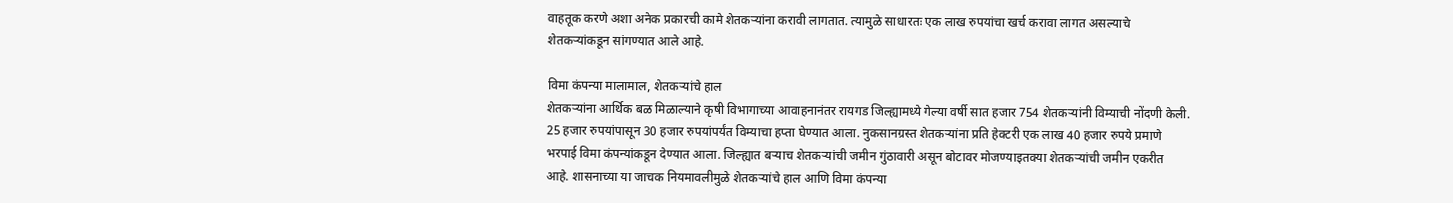वाहतूक करणे अशा अनेक प्रकारची कामे शेतकऱ्यांना करावी लागतात. त्यामुळे साधारतः एक लाख रुपयांचा खर्च करावा लागत असल्याचे शेतकऱ्यांकडून सांगण्यात आले आहे.

विमा कंपन्या मालामाल, शेतकऱ्यांचे हाल
शेतकऱ्यांना आर्थिक बळ मिळाल्याने कृषी विभागाच्या आवाहनानंतर रायगड जिल्ह्यामध्ये गेल्या वर्षी सात हजार 754 शेतकऱ्यांनी विम्याची नोंदणी केली. 25 हजार रुपयांपासून 30 हजार रुपयांपर्यंत विम्याचा हप्ता घेण्यात आला. नुकसानग्रस्त शेतकऱ्यांना प्रति हेक्टरी एक लाख 40 हजार रुपये प्रमाणे भरपाई विमा कंपन्यांकडून देण्यात आला. जिल्ह्यात बऱ्याच शेतकऱ्यांची जमीन गुंठावारी असून बोटावर मोजण्याइतक्या शेतकऱ्यांची जमीन एकरीत आहे. शासनाच्या या जाचक नियमावलीमुळे शेतकऱ्यांचे हाल आणि विमा कंपन्या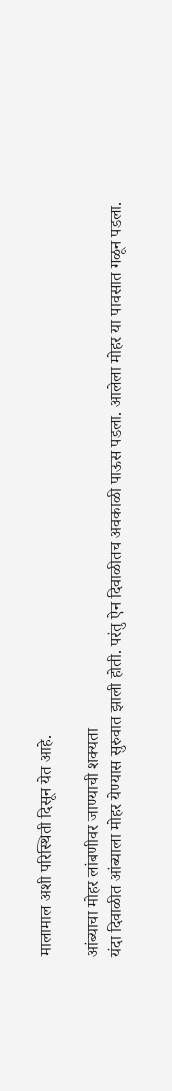मालामाल अशी परिस्थिती दिसून येत आहे.

आंब्याचा मोहर लांबणीवर जाण्याची शक्यता
यंदा दिवाळीत आंब्याला मोहर येण्यास सुरुवात झाली होती. परंतु ऐन दिवाळीतच अवकाळी पाऊस पडला. आलेला मोहर या पावसात गळून पडला.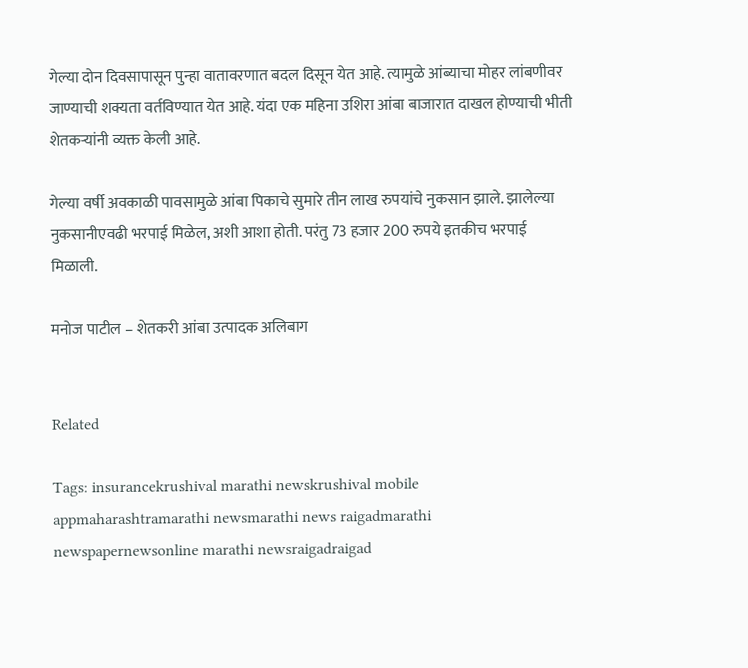गेल्या दोन दिवसापासून पुन्हा वातावरणात बदल दिसून येत आहे. त्यामुळे आंब्याचा मोहर लांबणीवर जाण्याची शक्यता वर्तविण्यात येत आहे. यंदा एक महिना उशिरा आंबा बाजारात दाखल होण्याची भीती शेतकऱ्यांनी व्यक्त केली आहे.

गेल्या वर्षी अवकाळी पावसामुळे आंबा पिकाचे सुमारे तीन लाख रुपयांचे नुकसान झाले. झालेल्या नुकसानीएवढी भरपाई मिळेल, अशी आशा होती. परंतु 73 हजार 200 रुपये इतकीच भरपाई मिळाली.

मनोज पाटील – शेतकरी आंबा उत्पादक अलिबाग


Related

Tags: insurancekrushival marathi newskrushival mobile appmaharashtramarathi newsmarathi news raigadmarathi newspapernewsonline marathi newsraigadraigad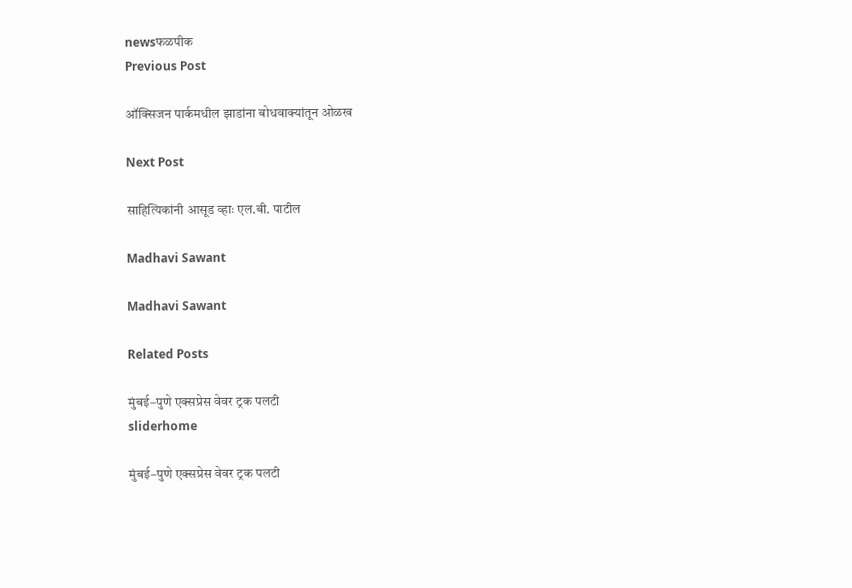newsफळपीक
Previous Post

ऑक्सिजन पार्कमधील झाडांना बोधवाक्यांतून ओळख

Next Post

साहित्यिकांनी आसूड व्हाः एल.बी. पाटील

Madhavi Sawant

Madhavi Sawant

Related Posts

मुंबई–पुणे एक्सप्रेस वेवर ट्रक पलटी
sliderhome

मुंबई–पुणे एक्सप्रेस वेवर ट्रक पलटी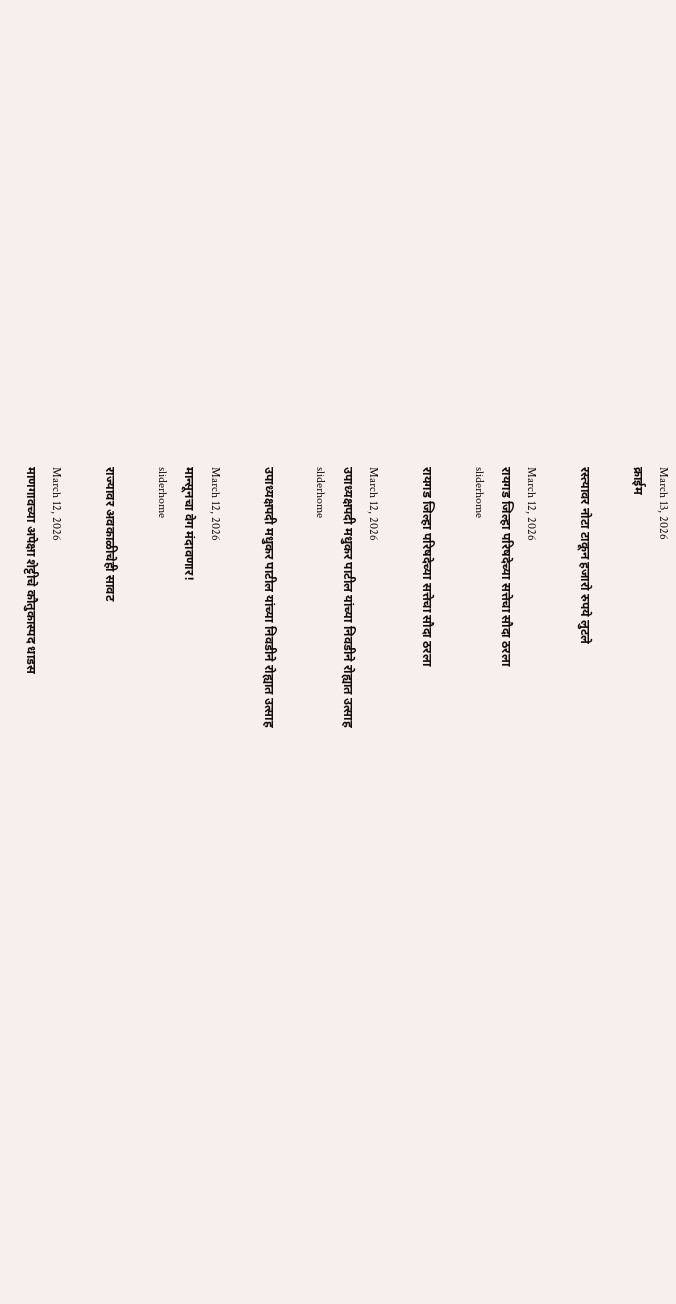March 13, 2026
क्राईम

रस्त्यावर नोटा टाकून हजारो रुपये लुटले

March 12, 2026
रायगड जिल्हा परिषदेच्या सत्तेचा सौदा ठरला
sliderhome

रायगड जिल्हा परिषदेच्या सत्तेचा सौदा ठरला

March 12, 2026
उपाध्यक्षपदी मधुकर पाटील यांच्या निवडीने रोह्यात उत्साह
sliderhome

उपाध्यक्षपदी मधुकर पाटील यांच्या निवडीने रोह्यात उत्साह

March 12, 2026
मान्सूनचा वेग मंदावणार!
sliderhome

राज्यावर अवकाळीचेही सावट

March 12, 2026
माणगावच्या अपेक्षा शेट्टीचे कौतुकास्पद धाडस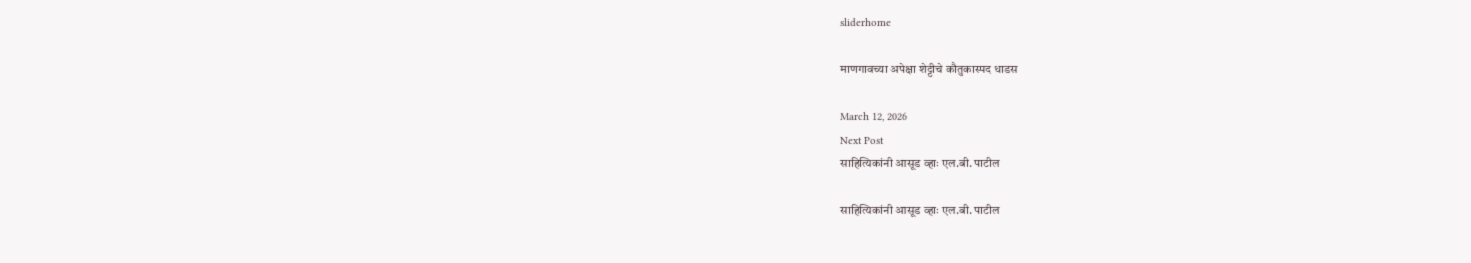sliderhome

माणगावच्या अपेक्षा शेट्टीचे कौतुकास्पद धाडस

March 12, 2026
Next Post
साहित्यिकांनी आसूड व्हाः एल.बी. पाटील

साहित्यिकांनी आसूड व्हाः एल.बी. पाटील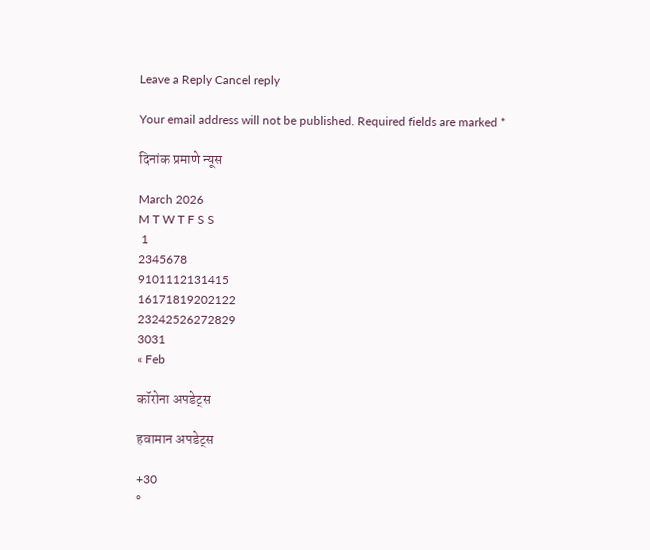Leave a Reply Cancel reply

Your email address will not be published. Required fields are marked *

दिनांक प्रमाणे न्यूस

March 2026
M T W T F S S
 1
2345678
9101112131415
16171819202122
23242526272829
3031
« Feb

कॉरोना अपडेट्स

हवामान अपडेट्स

+30
°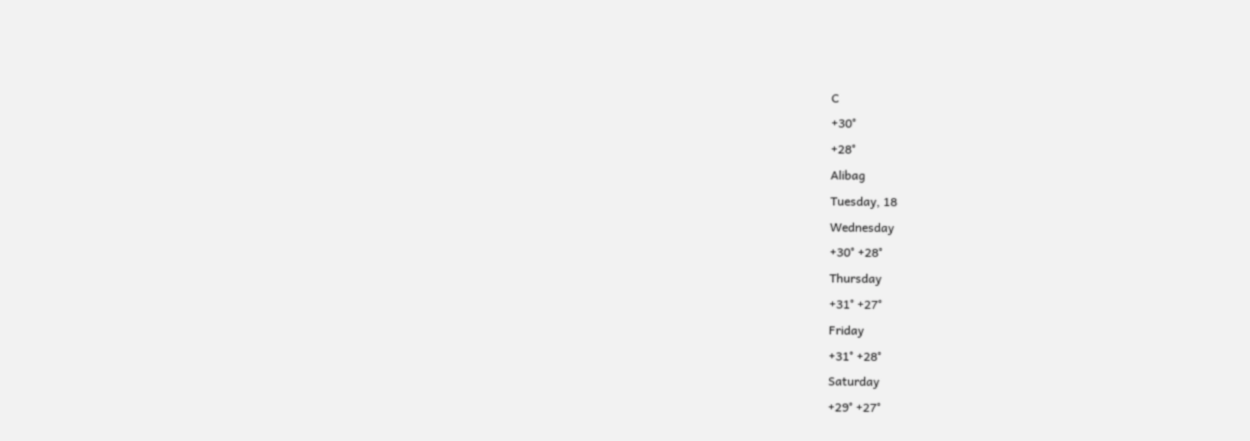C
+30°
+28°
Alibag
Tuesday, 18
Wednesday
+30° +28°
Thursday
+31° +27°
Friday
+31° +28°
Saturday
+29° +27°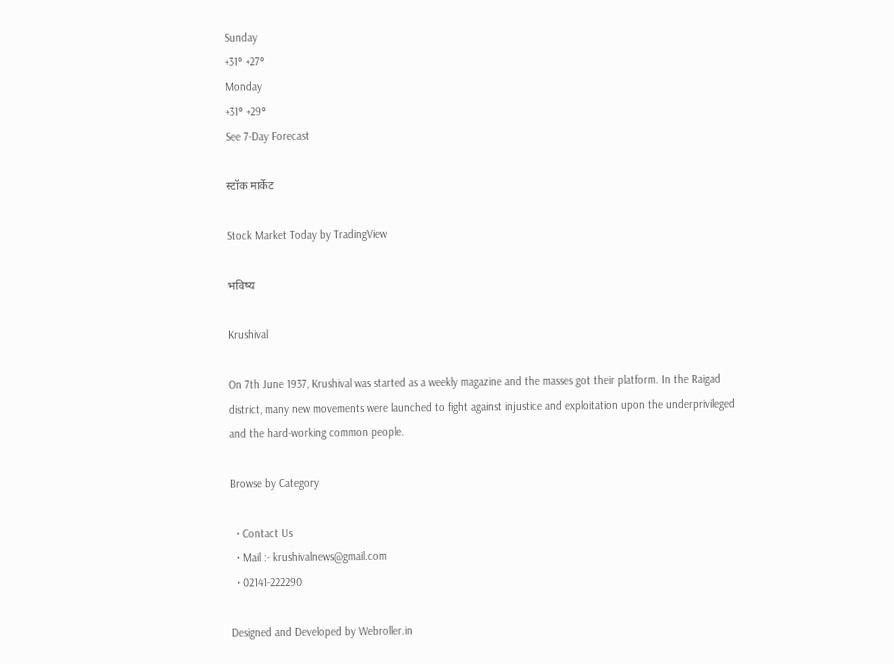Sunday
+31° +27°
Monday
+31° +29°
See 7-Day Forecast

स्टॉक मार्केट

Stock Market Today by TradingView

भविष्य

Krushival

On 7th June 1937, Krushival was started as a weekly magazine and the masses got their platform. In the Raigad district, many new movements were launched to fight against injustice and exploitation upon the underprivileged and the hard-working common people.

Browse by Category

  • Contact Us
  • Mail :- krushivalnews@gmail.com
  • 02141-222290

Designed and Developed by Webroller.in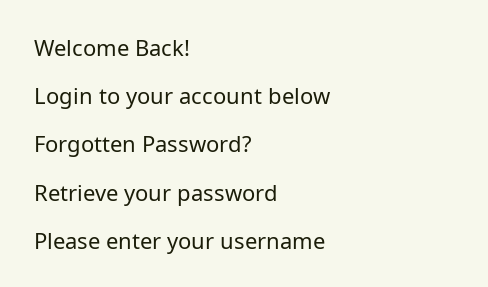Welcome Back!

Login to your account below

Forgotten Password?

Retrieve your password

Please enter your username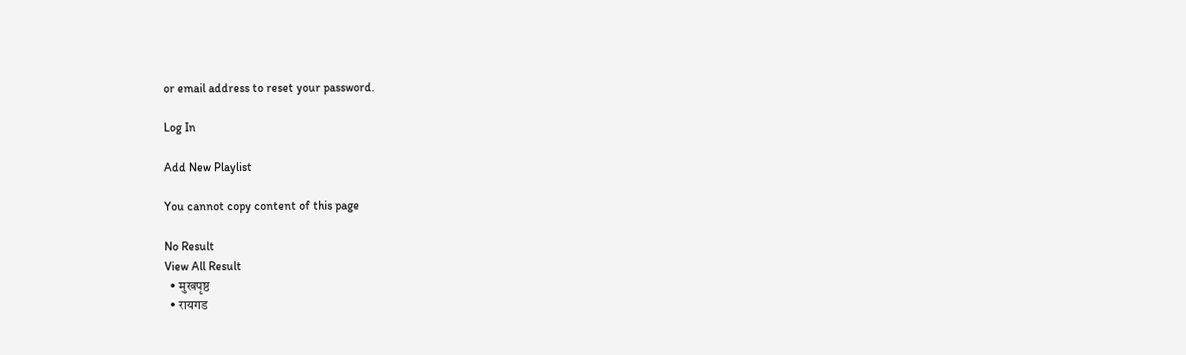or email address to reset your password.

Log In

Add New Playlist

You cannot copy content of this page

No Result
View All Result
  • मुखपृष्ठ
  • रायगड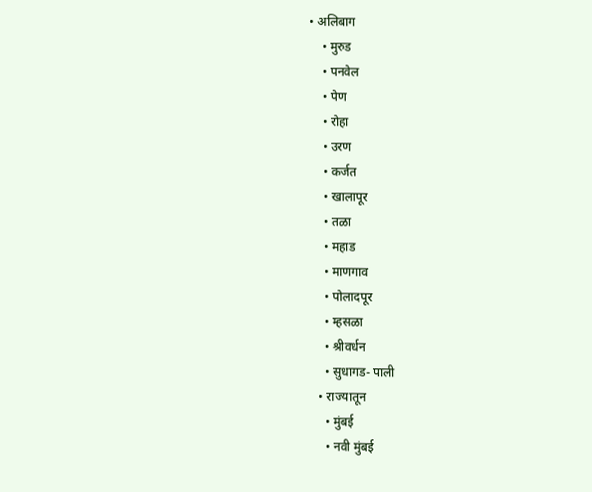• अलिबाग
    • मुरुड
    • पनवेल
    • पेण
    • रोहा
    • उरण
    • कर्जत
    • खालापूर
    • तळा
    • महाड
    • माणगाव
    • पोलादपूर
    • म्हसळा
    • श्रीवर्धन
    • सुधागड- पाली
  • राज्यातून
    • मुंबई
    • नवी मुंबई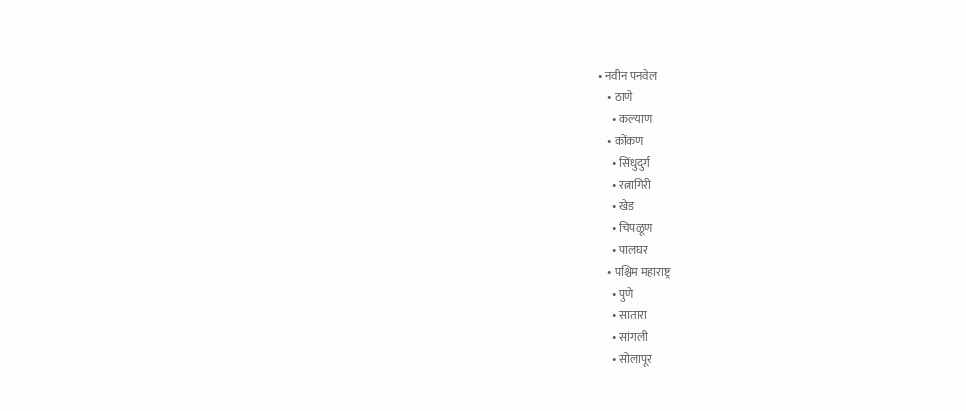• नवीन पनवेल
    • ठाणे
      • कल्याण
    • कोंकण
      • सिंधुदुर्ग
      • रत्नागिरी
      • खेड
      • चिपळूण
      • पालघर
    • पश्चिम महाराष्ट्र
      • पुणे
      • सातारा
      • सांगली
      • सोलापूर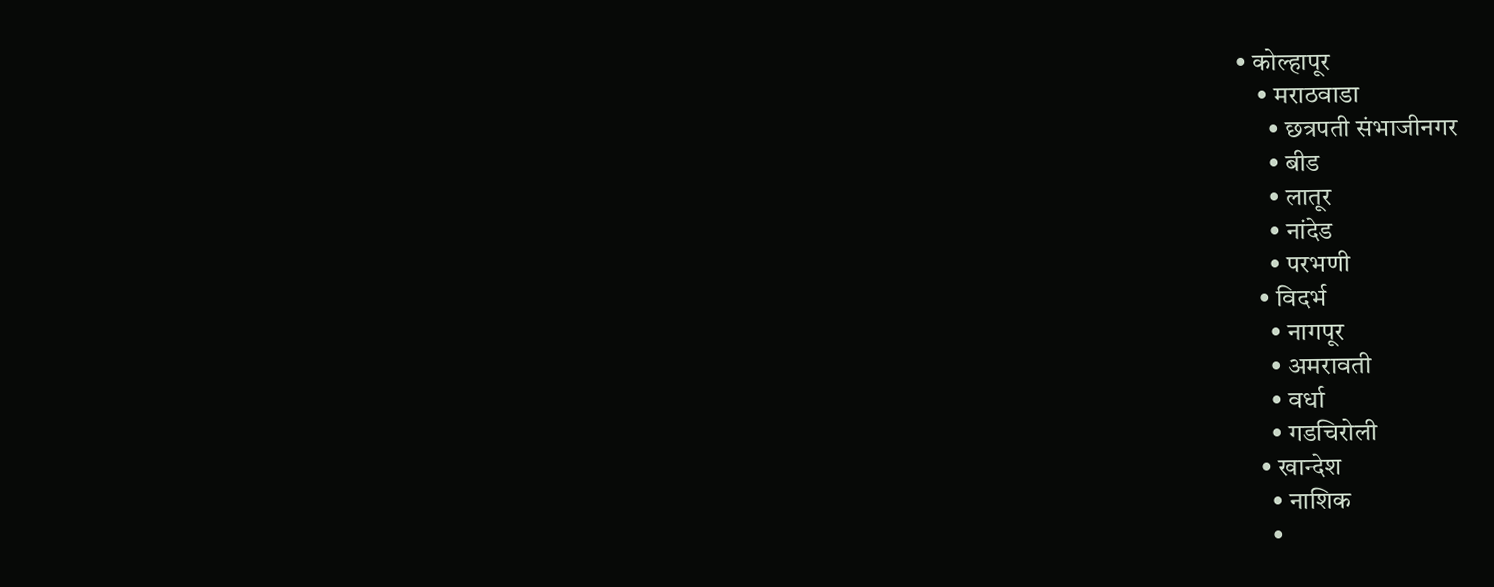• कोल्हापूर
    • मराठवाडा
      • छत्रपती संभाजीनगर
      • बीड
      • लातूर
      • नांदेड
      • परभणी
    • विदर्भ
      • नागपूर
      • अमरावती
      • वर्धा
      • गडचिरोली
    • खान्देश
      • नाशिक
      •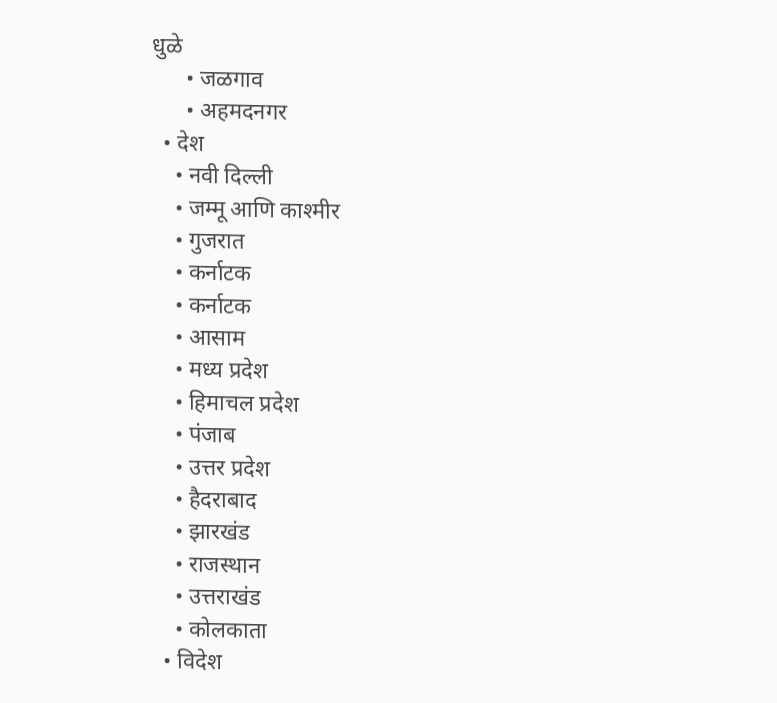धुळे
      • जळगाव
      • अहमदनगर
  • देश
    • नवी दिल्ली
    • जम्मू आणि काश्मीर
    • गुजरात
    • कर्नाटक
    • कर्नाटक
    • आसाम
    • मध्य प्रदेश
    • हिमाचल प्रदेश
    • पंजाब
    • उत्तर प्रदेश
    • हैदराबाद
    • झारखंड
    • राजस्थान
    • उत्तराखंड
    • कोलकाता
  • विदेश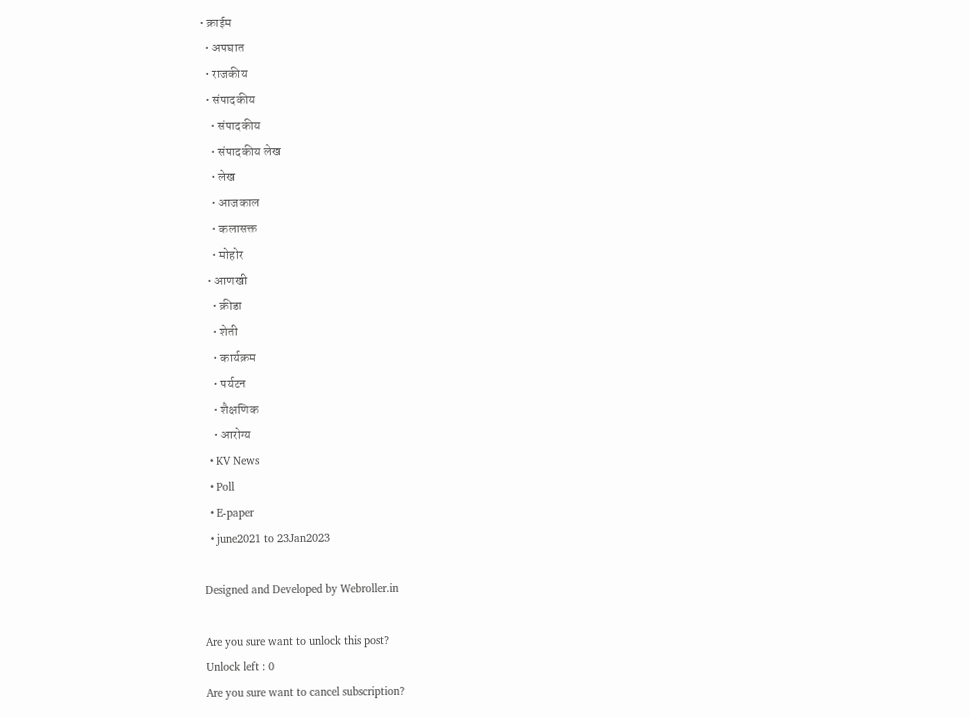• क्राईम
  • अपघात
  • राजकीय
  • संपादकीय
    • संपादकीय
    • संपादकीय लेख
    • लेख
    • आजकाल
    • कलासक्त
    • मोहोर
  • आणखी
    • क्रीडा
    • शेती
    • कार्यक्रम
    • पर्यटन
    • शैक्षणिक
    • आरोग्य
  • KV News
  • Poll
  • E-paper
  • june2021 to 23Jan2023

Designed and Developed by Webroller.in

Are you sure want to unlock this post?
Unlock left : 0
Are you sure want to cancel subscription?